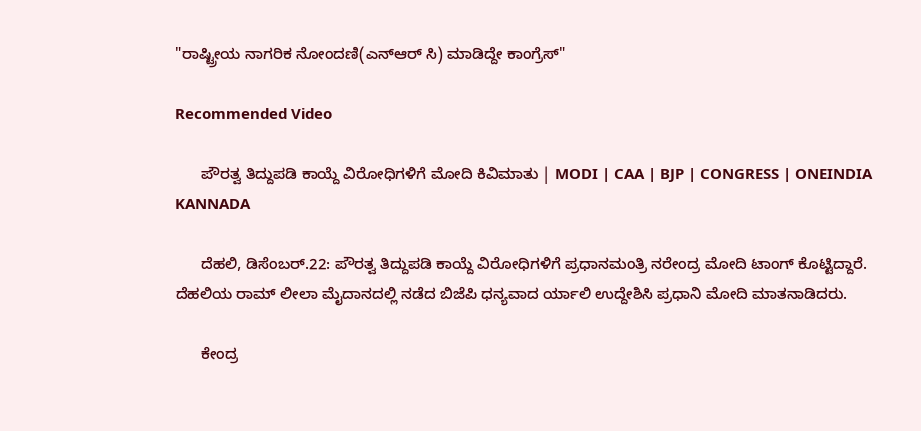"ರಾಷ್ಟ್ರೀಯ ನಾಗರಿಕ ನೋಂದಣಿ(ಎನ್ಆರ್ ಸಿ) ಮಾಡಿದ್ದೇ ಕಾಂಗ್ರೆಸ್"

Recommended Video

      ಪೌರತ್ವ ತಿದ್ದುಪಡಿ ಕಾಯ್ದೆ ವಿರೋಧಿಗಳಿಗೆ ಮೋದಿ ಕಿವಿಮಾತು | MODI | CAA | BJP | CONGRESS | ONEINDIA KANNADA

      ದೆಹಲಿ, ಡಿಸೆಂಬರ್.22: ಪೌರತ್ವ ತಿದ್ದುಪಡಿ ಕಾಯ್ದೆ ವಿರೋಧಿಗಳಿಗೆ ಪ್ರಧಾನಮಂತ್ರಿ ನರೇಂದ್ರ ಮೋದಿ ಟಾಂಗ್ ಕೊಟ್ಟಿದ್ದಾರೆ. ದೆಹಲಿಯ ರಾಮ್ ಲೀಲಾ ಮೈದಾನದಲ್ಲಿ ನಡೆದ ಬಿಜೆಪಿ ಧನ್ಯವಾದ ರ್ಯಾಲಿ ಉದ್ದೇಶಿಸಿ ಪ್ರಧಾನಿ ಮೋದಿ ಮಾತನಾಡಿದರು.

      ಕೇಂದ್ರ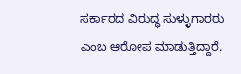ಸರ್ಕಾರದ ವಿರುದ್ಧ ಸುಳ್ಳುಗಾರರು ಎಂಬ ಆರೋಪ ಮಾಡುತ್ತಿದ್ದಾರೆ.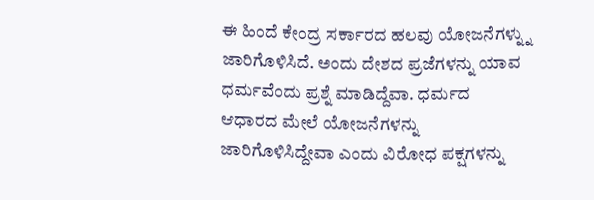ಈ ಹಿಂದೆ ಕೇಂದ್ರ ಸರ್ಕಾರದ ಹಲವು ಯೋಜನೆಗಳ್ನ್ನು ಜಾರಿಗೊಳಿಸಿದೆ. ಅಂದು ದೇಶದ ಪ್ರಜೆಗಳನ್ನು ಯಾವ ಧರ್ಮವೆಂದು ಪ್ರಶ್ನೆ ಮಾಡಿದ್ದೆವಾ. ಧರ್ಮದ ಆಧಾರದ ಮೇಲೆ ಯೋಜನೆಗಳನ್ನು ಜಾರಿಗೊಳಿಸಿದ್ದೇವಾ ಎಂದು ವಿರೋಧ ಪಕ್ಷಗಳನ್ನು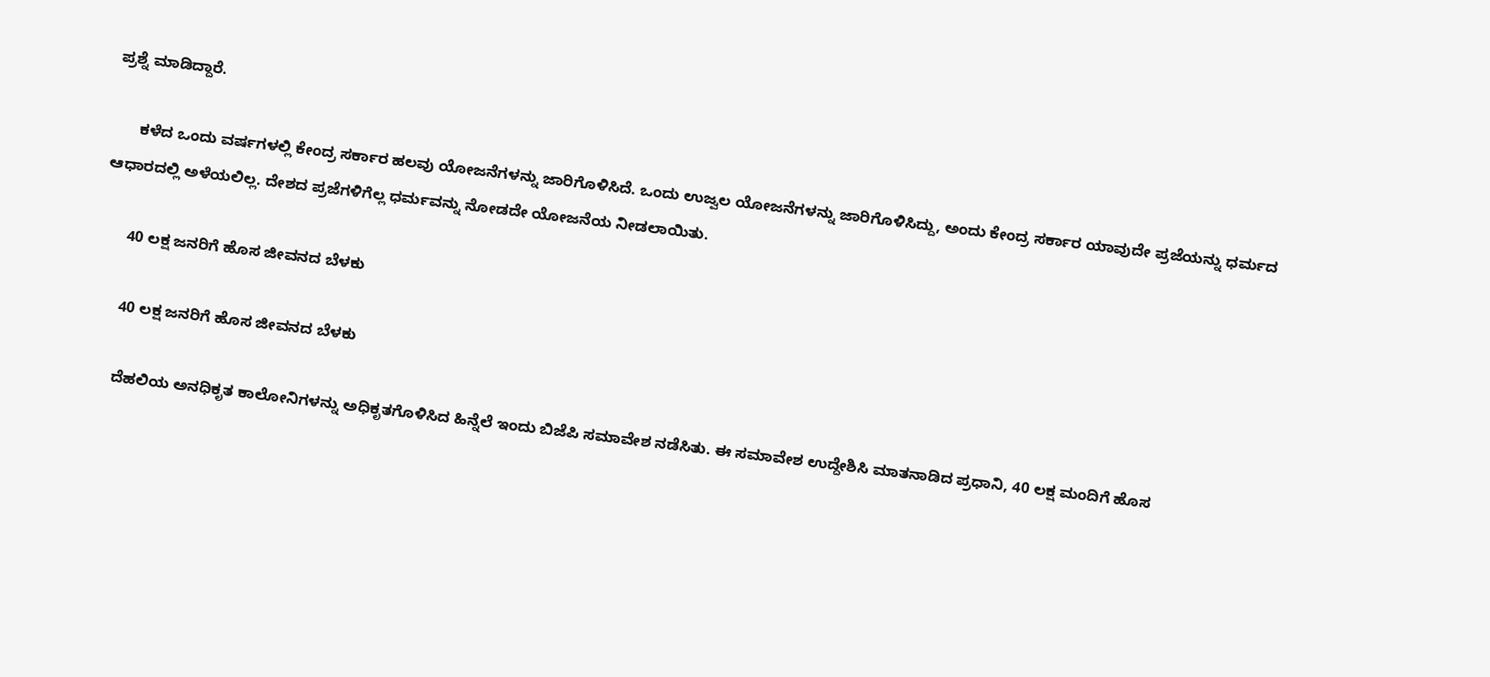ಪ್ರಶ್ನೆ ಮಾಡಿದ್ದಾರೆ.

      ಕಳೆದ ಒಂದು ವರ್ಷಗಳಲ್ಲಿ ಕೇಂದ್ರ ಸರ್ಕಾರ ಹಲವು ಯೋಜನೆಗಳನ್ನು ಜಾರಿಗೊಳಿಸಿದೆ. ಒಂದು ಉಜ್ವಲ ಯೋಜನೆಗಳನ್ನು ಜಾರಿಗೊಳಿಸಿದ್ದು, ಅಂದು ಕೇಂದ್ರ ಸರ್ಕಾರ ಯಾವುದೇ ಪ್ರಜೆಯನ್ನು ಧರ್ಮದ ಆಧಾರದಲ್ಲಿ ಅಳೆಯಲಿಲ್ಲ. ದೇಶದ ಪ್ರಜೆಗಳಿಗೆಲ್ಲ ಧರ್ಮವನ್ನು ನೋಡದೇ ಯೋಜನೆಯ ನೀಡಲಾಯಿತು.

      40 ಲಕ್ಷ ಜನರಿಗೆ ಹೊಸ ಜೀವನದ ಬೆಳಕು

      40 ಲಕ್ಷ ಜನರಿಗೆ ಹೊಸ ಜೀವನದ ಬೆಳಕು

      ದೆಹಲಿಯ ಅನಧಿಕೃತ ಕಾಲೋನಿಗಳನ್ನು ಅಧಿಕೃತಗೊಳಿಸಿದ ಹಿನ್ನೆಲೆ ಇಂದು ಬಿಜೆಪಿ ಸಮಾವೇಶ ನಡೆಸಿತು. ಈ ಸಮಾವೇಶ ಉದ್ದೇಶಿಸಿ ಮಾತನಾಡಿದ ಪ್ರಧಾನಿ, 40 ಲಕ್ಷ ಮಂದಿಗೆ ಹೊಸ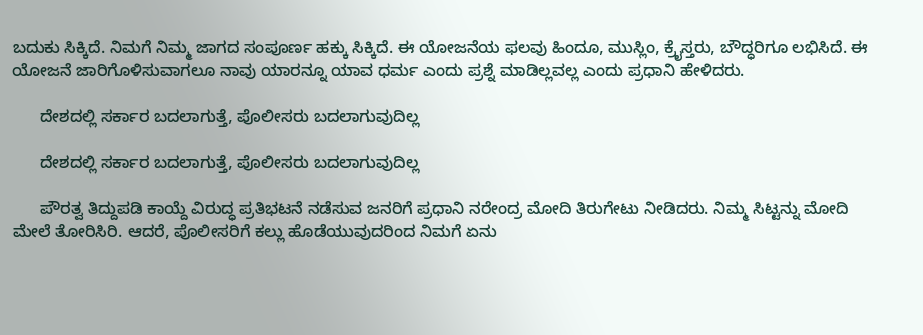ಬದುಕು ಸಿಕ್ಕಿದೆ. ನಿಮಗೆ ನಿಮ್ಮ ಜಾಗದ ಸಂಪೂರ್ಣ ಹಕ್ಕು ಸಿಕ್ಕಿದೆ. ಈ ಯೋಜನೆಯ ಫಲವು ಹಿಂದೂ, ಮುಸ್ಲಿಂ, ಕ್ರೈಸ್ತರು, ಬೌದ್ಧರಿಗೂ ಲಭಿಸಿದೆ. ಈ ಯೋಜನೆ ಜಾರಿಗೊಳಿಸುವಾಗಲೂ ನಾವು ಯಾರನ್ನೂ ಯಾವ ಧರ್ಮ ಎಂದು ಪ್ರಶ್ನೆ ಮಾಡಿಲ್ಲವಲ್ಲ ಎಂದು ಪ್ರಧಾನಿ ಹೇಳಿದರು.

      ದೇಶದಲ್ಲಿ ಸರ್ಕಾರ ಬದಲಾಗುತ್ತೆ, ಪೊಲೀಸರು ಬದಲಾಗುವುದಿಲ್ಲ

      ದೇಶದಲ್ಲಿ ಸರ್ಕಾರ ಬದಲಾಗುತ್ತೆ, ಪೊಲೀಸರು ಬದಲಾಗುವುದಿಲ್ಲ

      ಪೌರತ್ವ ತಿದ್ದುಪಡಿ ಕಾಯ್ದೆ ವಿರುದ್ಧ ಪ್ರತಿಭಟನೆ ನಡೆಸುವ ಜನರಿಗೆ ಪ್ರಧಾನಿ ನರೇಂದ್ರ ಮೋದಿ ತಿರುಗೇಟು ನೀಡಿದರು. ನಿಮ್ಮ ಸಿಟ್ಟನ್ನು ಮೋದಿ ಮೇಲೆ ತೋರಿಸಿರಿ. ಆದರೆ, ಪೊಲೀಸರಿಗೆ ಕಲ್ಲು ಹೊಡೆಯುವುದರಿಂದ ನಿಮಗೆ ಏನು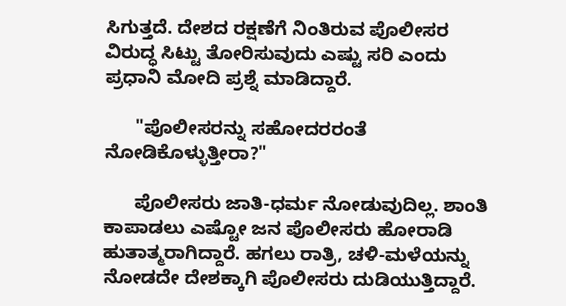ಸಿಗುತ್ತದೆ. ದೇಶದ ರಕ್ಷಣೆಗೆ ನಿಂತಿರುವ ಪೊಲೀಸರ ವಿರುದ್ಧ ಸಿಟ್ಟು ತೋರಿಸುವುದು ಎಷ್ಟು ಸರಿ ಎಂದು ಪ್ರಧಾನಿ ಮೋದಿ ಪ್ರಶ್ನೆ ಮಾಡಿದ್ದಾರೆ.

      "ಪೊಲೀಸರನ್ನು ಸಹೋದರರಂತೆ ನೋಡಿಕೊಳ್ಳುತ್ತೀರಾ?"

      ಪೊಲೀಸರು ಜಾತಿ-ಧರ್ಮ ನೋಡುವುದಿಲ್ಲ. ಶಾಂತಿ ಕಾಪಾಡಲು ಎಷ್ಟೋ ಜನ ಪೊಲೀಸರು ಹೋರಾಡಿ ಹುತಾತ್ಮರಾಗಿದ್ದಾರೆ. ಹಗಲು ರಾತ್ರಿ, ಚಳಿ-ಮಳೆಯನ್ನು ನೋಡದೇ ದೇಶಕ್ಕಾಗಿ ಪೊಲೀಸರು ದುಡಿಯುತ್ತಿದ್ದಾರೆ.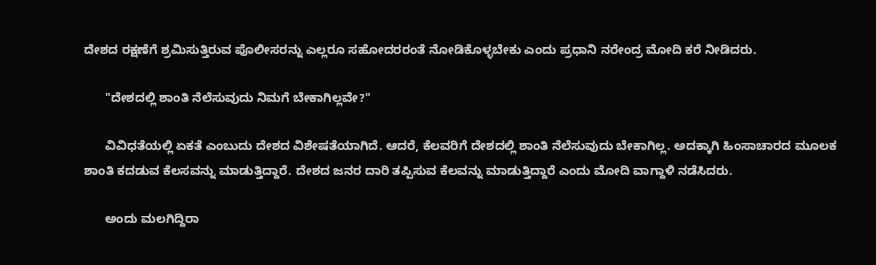ದೇಶದ ರಕ್ಷಣೆಗೆ ಶ್ರಮಿಸುತ್ತಿರುವ ಪೊಲೀಸರನ್ನು ಎಲ್ಲರೂ ಸಹೋದರರಂತೆ ನೋಡಿಕೊಳ್ಳಬೇಕು ಎಂದು ಪ್ರಧಾನಿ ನರೇಂದ್ರ ಮೋದಿ ಕರೆ ನೀಡಿದರು.

      "ದೇಶದಲ್ಲಿ ಶಾಂತಿ ನೆಲೆಸುವುದು ನಿಮಗೆ ಬೇಕಾಗಿಲ್ಲವೇ?"

      ವಿವಿಧತೆಯಲ್ಲಿ ಏಕತೆ ಎಂಬುದು ದೇಶದ ವಿಶೇಷತೆಯಾಗಿದೆ. ಆದರೆ, ಕೆಲವರಿಗೆ ದೇಶದಲ್ಲಿ ಶಾಂತಿ ನೆಲೆಸುವುದು ಬೇಕಾಗಿಲ್ಲ. ಅದಕ್ಕಾಗಿ ಹಿಂಸಾಚಾರದ ಮೂಲಕ ಶಾಂತಿ ಕದಡುವ ಕೆಲಸವನ್ನು ಮಾಡುತ್ತಿದ್ದಾರೆ. ದೇಶದ ಜನರ ದಾರಿ ತಪ್ಪಿಸುವ ಕೆಲವನ್ನು ಮಾಡುತ್ತಿದ್ದಾರೆ ಎಂದು ಮೋದಿ ವಾಗ್ದಾಳಿ ನಡೆಸಿದರು.

      ಅಂದು ಮಲಗಿದ್ದಿರಾ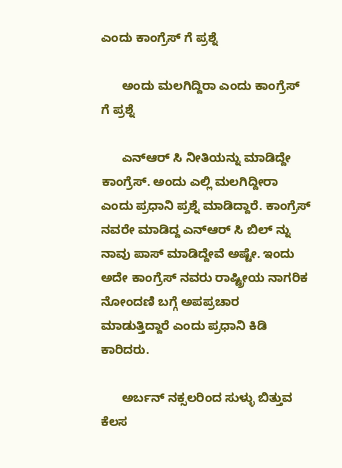ಎಂದು ಕಾಂಗ್ರೆಸ್ ಗೆ ಪ್ರಶ್ನೆ

      ಅಂದು ಮಲಗಿದ್ದಿರಾ ಎಂದು ಕಾಂಗ್ರೆಸ್ ಗೆ ಪ್ರಶ್ನೆ

      ಎನ್ಆರ್ ಸಿ ನೀತಿಯನ್ನು ಮಾಡಿದ್ದೇ ಕಾಂಗ್ರೆಸ್. ಅಂದು ಎಲ್ಲಿ ಮಲಗಿದ್ದೀರಾ ಎಂದು ಪ್ರಧಾನಿ ಪ್ರಶ್ನೆ ಮಾಡಿದ್ದಾರೆ. ಕಾಂಗ್ರೆಸ್ ನವರೇ ಮಾಡಿದ್ದ ಎನ್ಆರ್ ಸಿ ಬಿಲ್ ನ್ನು ನಾವು ಪಾಸ್ ಮಾಡಿದ್ದೇವೆ ಅಷ್ಟೇ. ಇಂದು ಅದೇ ಕಾಂಗ್ರೆಸ್ ನವರು ರಾಷ್ಟ್ರೀಯ ನಾಗರಿಕ ನೋಂದಣಿ ಬಗ್ಗೆ ಅಪಪ್ರಚಾರ ಮಾಡುತ್ತಿದ್ದಾರೆ ಎಂದು ಪ್ರಧಾನಿ ಕಿಡಿ ಕಾರಿದರು.

      ಅರ್ಬನ್ ನಕ್ಸಲರಿಂದ ಸುಳ್ಳು ಬಿತ್ತುವ ಕೆಲಸ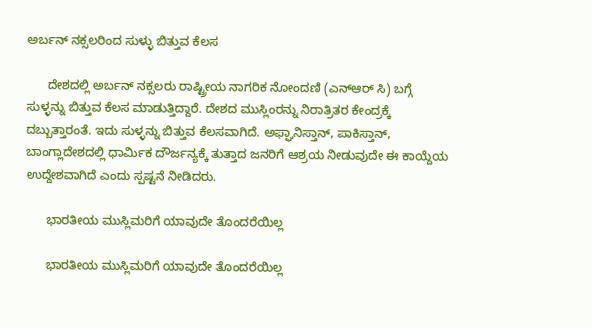ಅರ್ಬನ್ ನಕ್ಸಲರಿಂದ ಸುಳ್ಳು ಬಿತ್ತುವ ಕೆಲಸ

      ದೇಶದಲ್ಲಿ ಅರ್ಬನ್ ನಕ್ಸಲರು ರಾಷ್ಟ್ರೀಯ ನಾಗರಿಕ ನೋಂದಣಿ (ಎನ್ಆರ್ ಸಿ) ಬಗ್ಗೆ ಸುಳ್ಳನ್ನು ಬಿತ್ತುವ ಕೆಲಸ ಮಾಡುತ್ತಿದ್ದಾರೆ. ದೇಶದ ಮುಸ್ಲಿಂರನ್ನು ನಿರಾತ್ರಿತರ ಕೇಂದ್ರಕ್ಕೆ ದಬ್ಬುತ್ತಾರಂತೆ. ಇದು ಸುಳ್ಳನ್ನು ಬಿತ್ತುವ ಕೆಲಸವಾಗಿದೆ. ಅಫ್ಘಾನಿಸ್ತಾನ್, ಪಾಕಿಸ್ತಾನ್, ಬಾಂಗ್ಲಾದೇಶದಲ್ಲಿ ಧಾರ್ಮಿಕ ದೌರ್ಜನ್ಯಕ್ಕೆ ತುತ್ತಾದ ಜನರಿಗೆ ಆಶ್ರಯ ನೀಡುವುದೇ ಈ ಕಾಯ್ದೆಯ ಉದ್ದೇಶವಾಗಿದೆ ಎಂದು ಸ್ಪಷ್ಟನೆ ನೀಡಿದರು.

      ಭಾರತೀಯ ಮುಸ್ಲಿಮರಿಗೆ ಯಾವುದೇ ತೊಂದರೆಯಿಲ್ಲ

      ಭಾರತೀಯ ಮುಸ್ಲಿಮರಿಗೆ ಯಾವುದೇ ತೊಂದರೆಯಿಲ್ಲ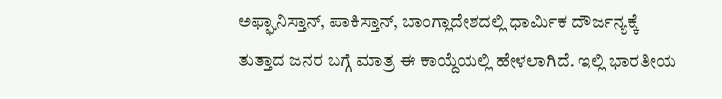ಅಫ್ಘಾನಿಸ್ತಾನ್, ಪಾಕಿಸ್ತಾನ್, ಬಾಂಗ್ಲಾದೇಶದಲ್ಲಿ ಧಾರ್ಮಿಕ ದೌರ್ಜನ್ಯಕ್ಕೆ ತುತ್ತಾದ ಜನರ ಬಗ್ಗೆ ಮಾತ್ರ ಈ ಕಾಯ್ದೆಯಲ್ಲಿ ಹೇಳಲಾಗಿದೆ. ಇಲ್ಲಿ ಭಾರತೀಯ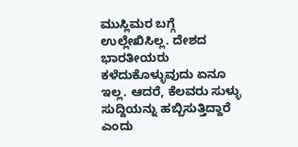ಮುಸ್ಲಿಮರ ಬಗ್ಗೆ ಉಲ್ಲೇಖಿಸಿಲ್ಲ. ದೇಶದ ಭಾರತೀಯರು ಕಳೆದುಕೊಳ್ಳುವುದು ಏನೂ ಇಲ್ಲ. ಆದರೆ, ಕೆಲವರು ಸುಳ್ಳು ಸುದ್ದಿಯನ್ನು ಹಬ್ಬಿಸುತ್ತಿದ್ದಾರೆ ಎಂದು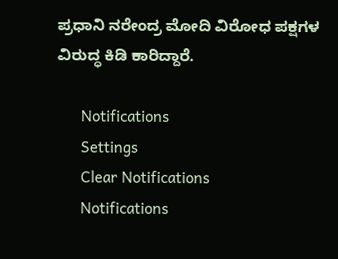ಪ್ರಧಾನಿ ನರೇಂದ್ರ ಮೋದಿ ವಿರೋಧ ಪಕ್ಷಗಳ ವಿರುದ್ಧ ಕಿಡಿ ಕಾರಿದ್ದಾರೆ.

      Notifications
      Settings
      Clear Notifications
      Notifications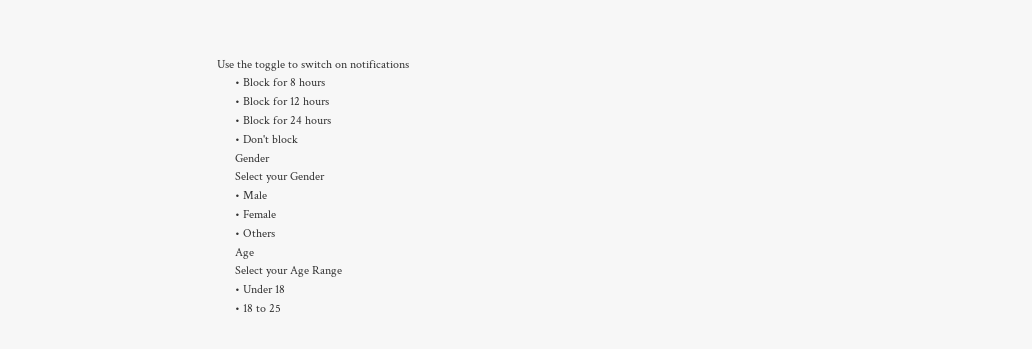Use the toggle to switch on notifications
      • Block for 8 hours
      • Block for 12 hours
      • Block for 24 hours
      • Don't block
      Gender
      Select your Gender
      • Male
      • Female
      • Others
      Age
      Select your Age Range
      • Under 18
      • 18 to 25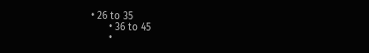• 26 to 35
      • 36 to 45
      •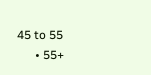45 to 55
      • 55+